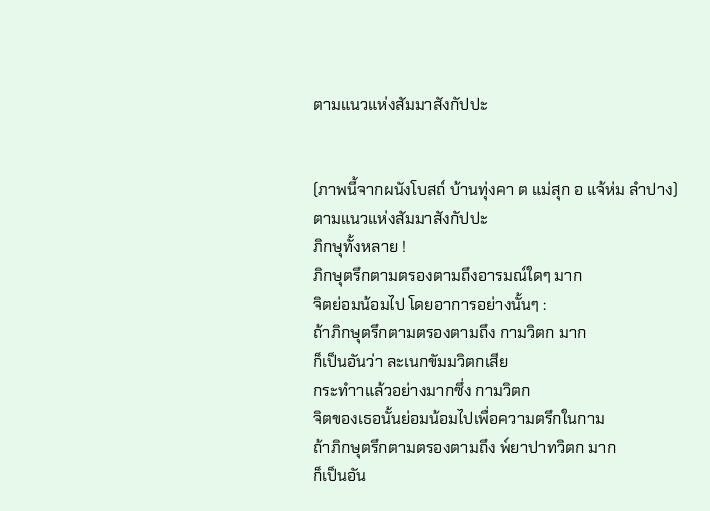ตามแนวแห่งสัมมาสังกัปปะ


(ภาพนี้จากผนังโบสถ์ บ้านทุ่งคา ต แม่สุก อ แจ้ห่ม ลำปาง)
ตามแนวแห่งสัมมาสังกัปปะ
ภิกษุทั้งหลาย !
ภิกษุตรึกตามตรองตามถึงอารมณ์ใดๆ มาก
จิตย่อมน้อมไป โดยอาการอย่างนั้นๆ :
ถ้าภิกษุตรึกตามตรองตามถึง กามวิตก มาก
ก็เป็นอันว่า ละเนกขัมมวิตกเสีย
กระทำาแล้วอย่างมากซึ่ง กามวิตก
จิตของเธอนั้นย่อมน้อมไปเพื่อความตรึกในกาม
ถ้าภิกษุตรึกตามตรองตามถึง พ๎ยาปาทวิตก มาก
ก็เป็นอัน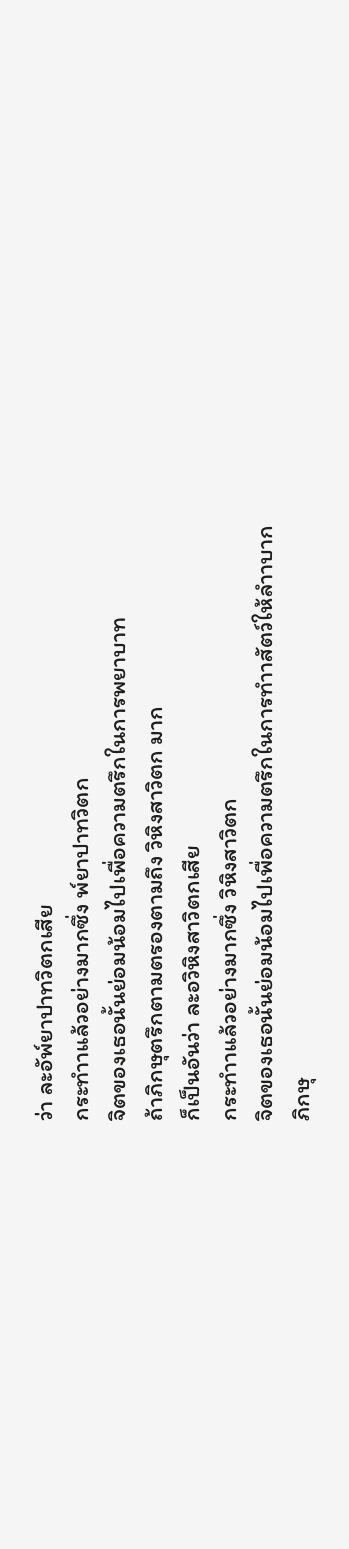ว่า ละอัพ๎ยาปาทวิตกเสีย
กระทำาแล้วอย่างมากซึ่ง พ๎ยาปาทวิตก
จิตของเธอนั้นย่อมน้อมไปเพื่อความตรึกในการพยาบาท
ถ้าภิกษุตรึกตามตรองตามถึง วิหิงสาวิตก มาก
ก็เป็นอันว่า ละอวิหิงสาวิตกเสีย
กระทำาแล้วอย่างมากซึ่ง วิหิงสาวิตก
จิตของเธอนั้นย่อมน้อมไปเพื่อความตรึกในการทำาสัตว์ให้ลำาบาก
ภิกษุ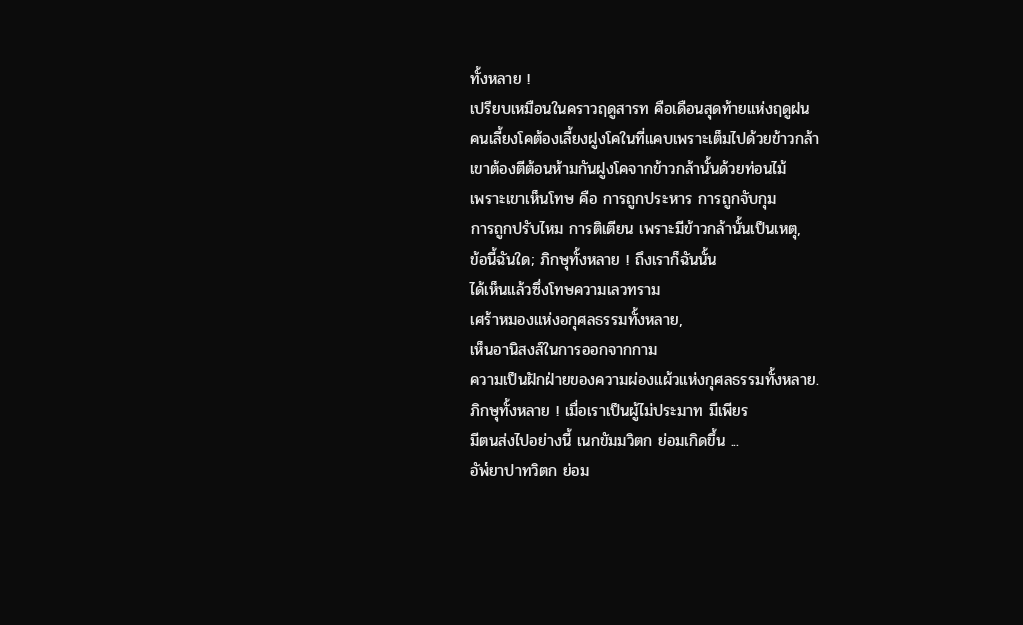ทั้งหลาย !
เปรียบเหมือนในคราวฤดูสารท คือเดือนสุดท้ายแห่งฤดูฝน
คนเลี้ยงโคต้องเลี้ยงฝูงโคในที่แคบเพราะเต็มไปด้วยข้าวกล้า
เขาต้องตีต้อนห้ามกันฝูงโคจากข้าวกล้านั้นด้วยท่อนไม้
เพราะเขาเห็นโทษ คือ การถูกประหาร การถูกจับกุม
การถูกปรับไหม การติเตียน เพราะมีข้าวกล้านั้นเป็นเหตุ,
ข้อนี้ฉันใด; ภิกษุทั้งหลาย ! ถึงเราก็ฉันนั้น
ได้เห็นแล้วซึ่งโทษความเลวทราม
เศร้าหมองแห่งอกุศลธรรมทั้งหลาย,
เห็นอานิสงส์ในการออกจากกาม
ความเป็นฝักฝ่ายของความผ่องแผ้วแห่งกุศลธรรมทั้งหลาย.
ภิกษุทั้งหลาย ! เมื่อเราเป็นผู้ไม่ประมาท มีเพียร
มีตนส่งไปอย่างนี้ เนกขัมมวิตก ย่อมเกิดขึ้น ...
อัพ๎ยาปาทวิตก ย่อม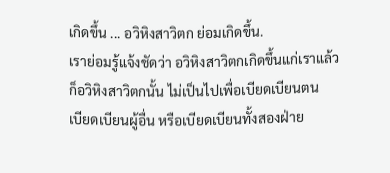เกิดขึ้น ... อวิหิงสาวิตก ย่อมเกิดขึ้น.
เราย่อมรู้แจ้งชัดว่า อวิหิงสาวิตกเกิดขึ้นแก่เราแล้ว
ก็อวิหิงสาวิตกนั้น ไม่เป็นไปเพื่อเบียดเบียนตน
เบียดเบียนผู้อื่น หรือเบียดเบียนทั้งสองฝ่าย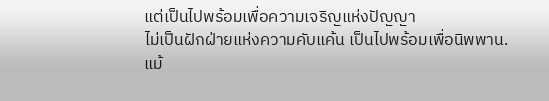แต่เป็นไปพร้อมเพื่อความเจริญแห่งปัญญา
ไม่เป็นฝักฝ่ายแห่งความคับแค้น เป็นไปพร้อมเพื่อนิพพาน.
แม้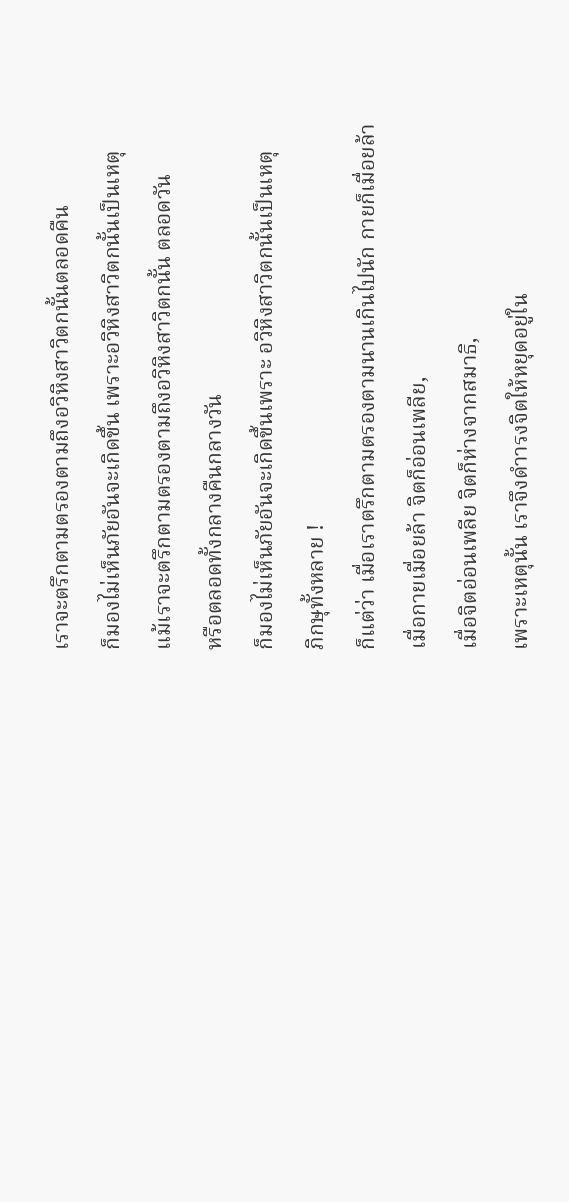เราจะตรึกตามตรองตามถึงอวิหิงสาวิตกนั้นตลอดคืน
ก็มองไม่เห็นภัยอันจะเกิดขึ้น เพราะอวิหิงสาวิตกนั้นเป็นเหตุ
แม้เราจะตรึกตามตรองตามถึงอวิหิงสาวิตกนั้น ตลอดวัน
หรือตลอดทั้งกลางคืนกลางวัน
ก็มองไม่เห็นภัยอันจะเกิดขึ้นเพราะ อวิหิงสาวิตกนั้นเป็นเหตุ
ภิกษุทั้งหลาย !
ก็แต่ว่า เมื่อเราตรึกตามตรองตามนานเกินไปนัก กายก็เมื่อยล้า
เมื่อกายเมื่อยล้า จิตก็อ่อนเพลีย,
เมื่อจิตอ่อนเพลีย จิตก็ห่างจากสมาธิ,
เพราะเหตุนั้น เราจึงดำารงจิตให้หยุดอยู่ใน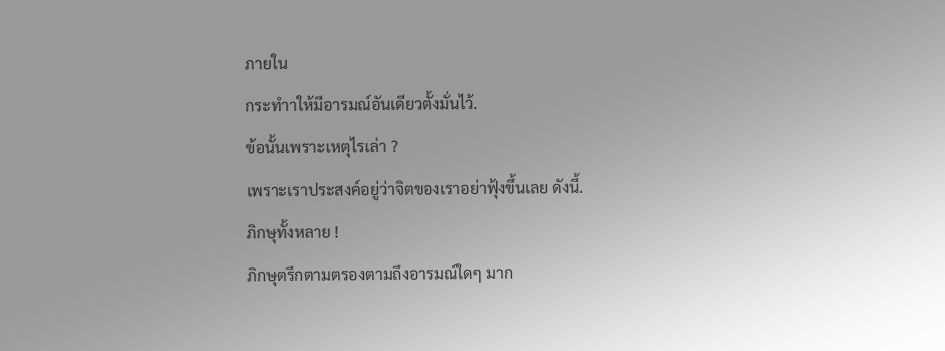ภายใน
กระทำาให้มีอารมณ์อันเดียวตั้งมั่นไว้.
ข้อนั้นเพราะเหตุไรเล่า ?
เพราะเราประสงค์อยู่ว่าจิตของเราอย่าฟุ้งขึ้นเลย ดังนี้.
ภิกษุทั้งหลาย !
ภิกษุตรึกตามตรองตามถึงอารมณ์ใดๆ มาก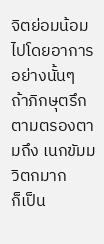จิตย่อมน้อมไปโดยอาการอย่างนั้นๆ
ถ้าภิกษุตรึกตามตรองตามถึง เนกขัมมวิตกมาก
ก็เป็น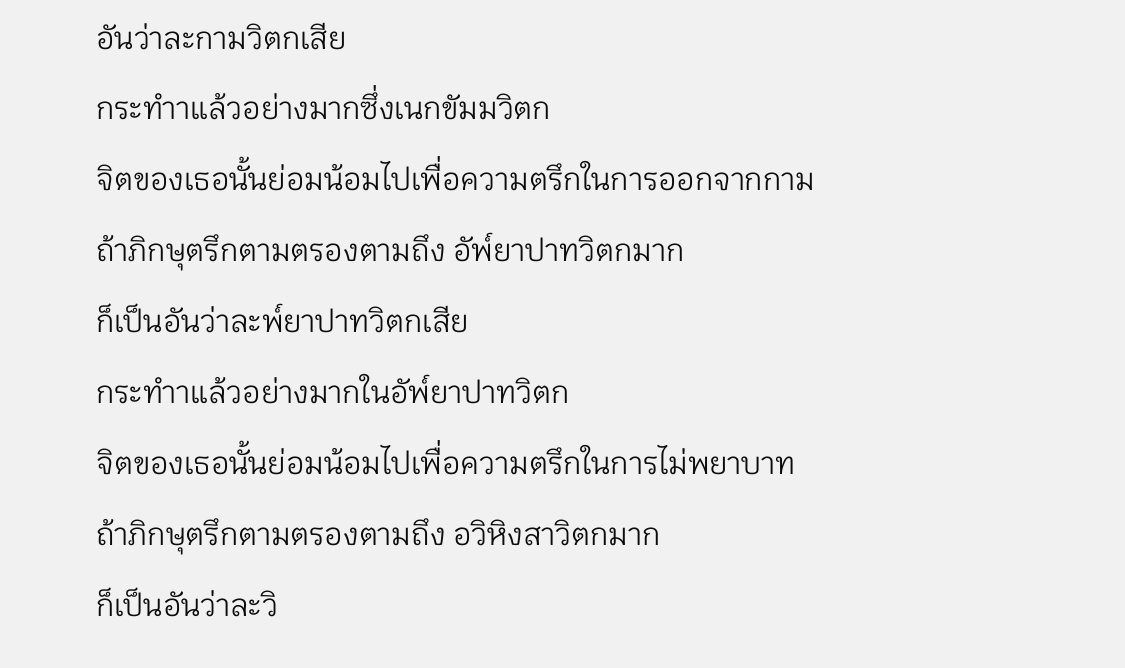อันว่าละกามวิตกเสีย
กระทำาแล้วอย่างมากซึ่งเนกขัมมวิตก
จิตของเธอนั้นย่อมน้อมไปเพื่อความตรึกในการออกจากกาม
ถ้าภิกษุตรึกตามตรองตามถึง อัพ๎ยาปาทวิตกมาก
ก็เป็นอันว่าละพ๎ยาปาทวิตกเสีย
กระทำาแล้วอย่างมากในอัพ๎ยาปาทวิตก
จิตของเธอนั้นย่อมน้อมไปเพื่อความตรึกในการไม่พยาบาท
ถ้าภิกษุตรึกตามตรองตามถึง อวิหิงสาวิตกมาก
ก็เป็นอันว่าละวิ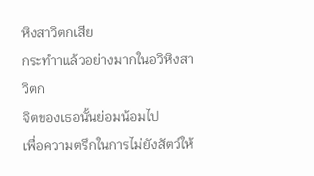หิงสาวิตกเสีย
กระทำาแล้วอย่างมากในอวิหิงสาวิตก
จิตของเธอนั้นย่อมน้อมไป
เพื่อความตรึกในการไม่ยังสัตว์ให้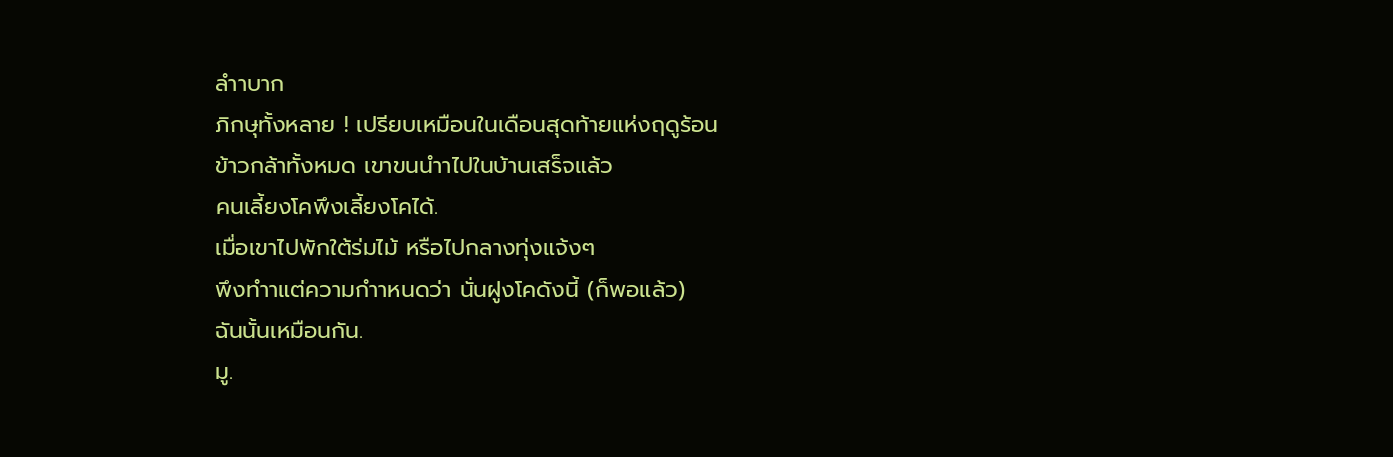ลำาบาก
ภิกษุทั้งหลาย ! เปรียบเหมือนในเดือนสุดท้ายแห่งฤดูร้อน
ข้าวกล้าทั้งหมด เขาขนนำาไปในบ้านเสร็จแล้ว
คนเลี้ยงโคพึงเลี้ยงโคได้.
เมื่อเขาไปพักใต้ร่มไม้ หรือไปกลางทุ่งแจ้งๆ
พึงทำาแต่ความกำาหนดว่า นั่นฝูงโคดังนี้ (ก็พอแล้ว)
ฉันนั้นเหมือนกัน.
มู.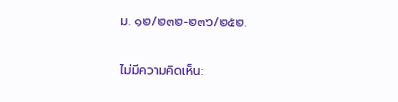ม. ๑๒/๒๓๒-๒๓๖/๒๕๒.

ไม่มีความคิดเห็น: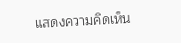แสดงความคิดเห็น